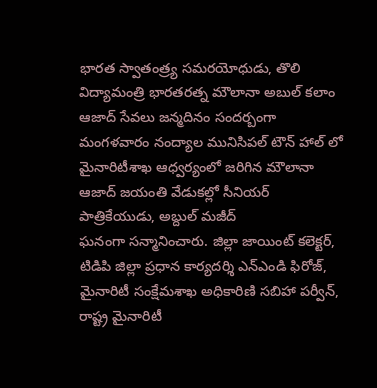భారత స్వాతంత్ర్య సమరయోధుడు, తొలి విద్యామంత్రి భారతరత్న మౌలానా అబుల్ కలాం ఆజాద్ సేవలు జన్మదినం సందర్బంగా మంగళవారం నంద్యాల మునిసిపల్ టౌన్ హాల్ లో మైనారిటీశాఖ ఆధ్వర్యంలో జరిగిన మౌలానా ఆజాద్ జయంతి వేడుకల్లో సీనియర్ పాత్రికేయుడు, అబ్దుల్ మజీద్
ఘనంగా సన్మానించారు. జిల్లా జాయింట్ కలెక్టర్, టిడిపి జిల్లా ప్రధాన కార్యదర్శి ఎన్ఎండి ఫిరోజ్, మైనారిటీ సంక్షేమశాఖ అధికారిణి సబిహా పర్వీన్, రాష్ట్ర మైనారిటీ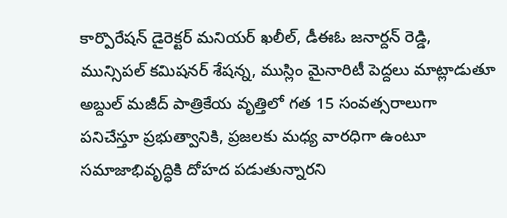కార్పొరేషన్ డైరెక్టర్ మనియర్ ఖలీల్, డీఈఓ జనార్దన్ రెడ్డి, మున్సిపల్ కమిషనర్ శేషన్న, ముస్లిం మైనారిటీ పెద్దలు మాట్లాడుతూ అబ్దుల్ మజీద్ పాత్రికేయ వృత్తిలో గత 15 సంవత్సరాలుగా పనిచేస్తూ ప్రభుత్వానికి, ప్రజలకు మధ్య వారధిగా ఉంటూ సమాజాభివృద్ధికి దోహద పడుతున్నారని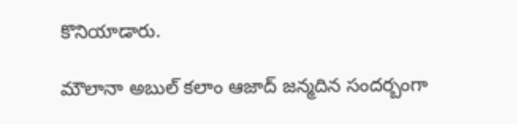కొనియాడారు.

మౌలానా అబుల్ కలాం ఆజాద్ జన్మదిన సందర్బంగా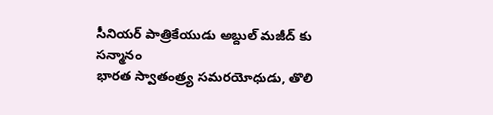సీనియర్ పాత్రికేయుడు అబ్దుల్ మజీద్ కు సన్మానం
భారత స్వాతంత్ర్య సమరయోధుడు, తొలి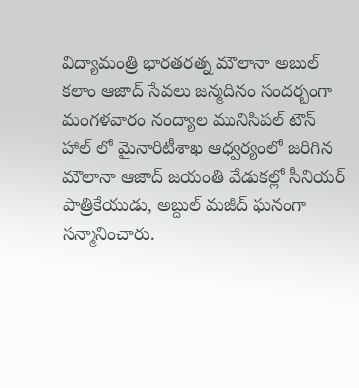విద్యామంత్రి భారతరత్న మౌలానా అబుల్ కలాం ఆజాద్ సేవలు జన్మదినం సందర్బంగా మంగళవారం నంద్యాల మునిసిపల్ టౌన్ హాల్ లో మైనారిటీశాఖ ఆధ్వర్యంలో జరిగిన మౌలానా ఆజాద్ జయంతి వేడుకల్లో సీనియర్ పాత్రికేయుడు, అబ్దుల్ మజీద్ ఘనంగా సన్మానించారు.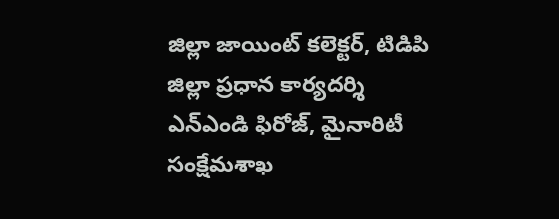జిల్లా జాయింట్ కలెక్టర్, టిడిపి జిల్లా ప్రధాన కార్యదర్శి ఎన్ఎండి ఫిరోజ్, మైనారిటీ సంక్షేమశాఖ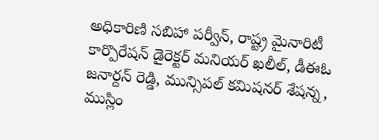అధికారిణి సబిహా పర్వీన్, రాష్ట్ర మైనారిటీ కార్పొరేషన్ డైరెక్టర్ మనియర్ ఖలీల్, డీఈఓ జనార్దన్ రెడ్డి, మున్సిపల్ కమిషనర్ శేషన్న, ముస్లిం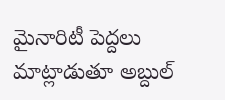మైనారిటీ పెద్దలు మాట్లాడుతూ అబ్దుల్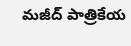మజీద్ పాత్రికేయ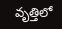వృత్తిలో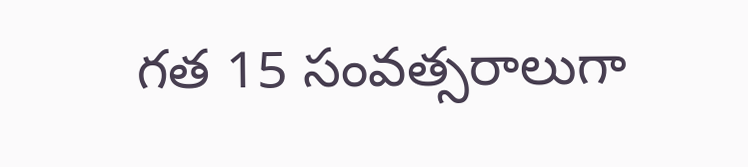గత 15 సంవత్సరాలుగా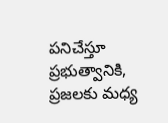పనిచేస్తూ ప్రభుత్వానికి, ప్రజలకు మధ్య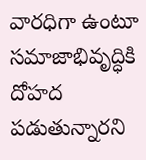వారధిగా ఉంటూ సమాజాభివృద్ధికి దోహద పడుతున్నారని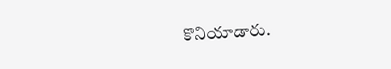కొనియాడారు.